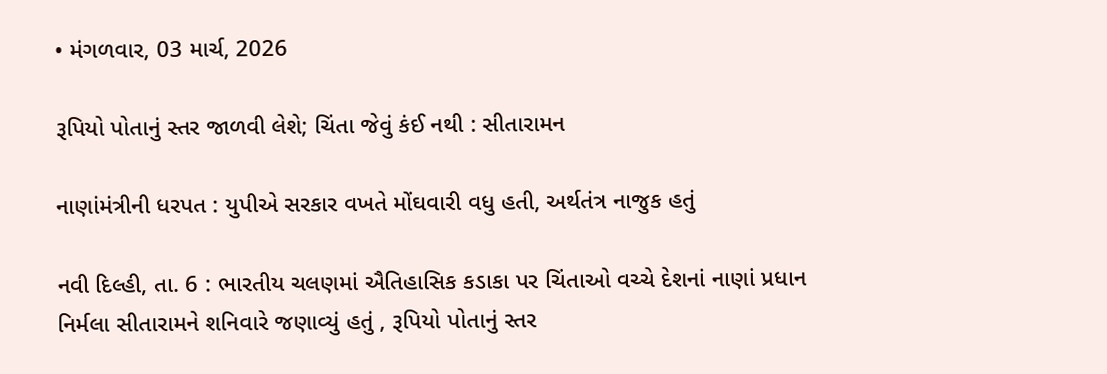• મંગળવાર, 03 માર્ચ, 2026

રૂપિયો પોતાનું સ્તર જાળવી લેશે; ચિંતા જેવું કંઈ નથી : સીતારામન

નાણાંમંત્રીની ધરપત : યુપીએ સરકાર વખતે મોંઘવારી વધુ હતી, અર્થતંત્ર નાજુક હતું

નવી દિલ્હી, તા. 6 : ભારતીય ચલણમાં ઐતિહાસિક કડાકા પર ચિંતાઓ વચ્ચે દેશનાં નાણાં પ્રધાન નિર્મલા સીતારામને શનિવારે જણાવ્યું હતું , રૂપિયો પોતાનું સ્તર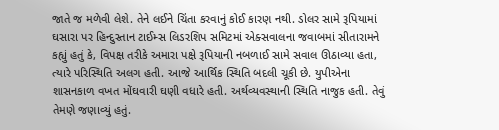જાતે જ મળેવી લેશે. તેને લઈને ચિંતા કરવાનું કોઈ કારણ નથી. ડોલર સામે રૂપિયામાં ઘસારા પર હિન્દુસ્તાન ટાઈમ્સ લિડરશિપ સમિટમાં એક્સવાલના જવાબમાં સીતારામને કહ્યું હતું કે, વિપક્ષ તરીકે અમારા પક્ષે રૂપિયાની નબળાઈ સામે સવાલ ઊઠાવ્યા હતા, ત્યારે પરિસ્થિતિ અલગ હતી. આજે આર્થિક સ્થિતિ બદલી ચૂકી છે. યુપીએના શાસનકાળ વખત મોંઘવારી ઘણી વધારે હતી. અર્થવ્યવસ્થાની સ્થિતિ નાજુક હતી. તેવું તેમણે જણાવ્યું હતું.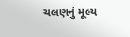ચલણનું મૂલ્ય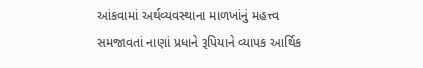આંકવામાં અર્થવ્યવસ્થાના માળખાંનું મહત્ત્વ સમજાવતાં નાણાં પ્રધાને રૂપિયાને વ્યાપક આર્થિક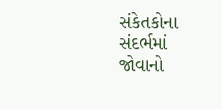સંકેતકોના સંદર્ભમાં જોવાનો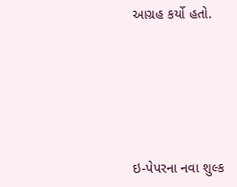આગ્રહ કર્યો હતો.







ઇ-પેપરના નવા શુલ્ક